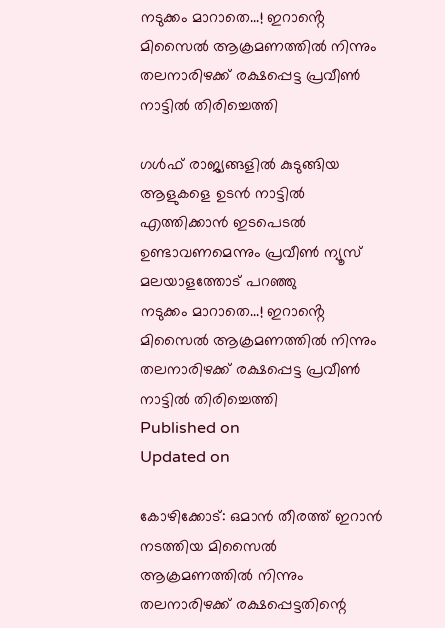നടുക്കം മാറാതെ...! ഇറാൻ്റെ മിസൈൽ ആക്രമണത്തിൽ നിന്നും തലനാരിഴക്ക് രക്ഷപ്പെട്ട പ്രവീൺ നാട്ടിൽ തിരിച്ചെത്തി

ഗൾഫ് രാജ്യങ്ങളിൽ കുടുങ്ങിയ ആളുകളെ ഉടൻ നാട്ടിൽ എത്തിക്കാൻ ഇടപെടൽ ഉണ്ടാവണമെന്നും പ്രവീൺ ന്യൂസ് മലയാളത്തോട് പറഞ്ഞു
നടുക്കം മാറാതെ...! ഇറാൻ്റെ മിസൈൽ ആക്രമണത്തിൽ നിന്നും തലനാരിഴക്ക് രക്ഷപ്പെട്ട പ്രവീൺ നാട്ടിൽ തിരിച്ചെത്തി
Published on
Updated on

കോഴിക്കോട്: ഒമാൻ തീരത്ത് ഇറാൻ നടത്തിയ മിസൈൽ ആക്രമണത്തിൽ നിന്നും തലനാരിഴക്ക് രക്ഷപ്പെട്ടതിന്റെ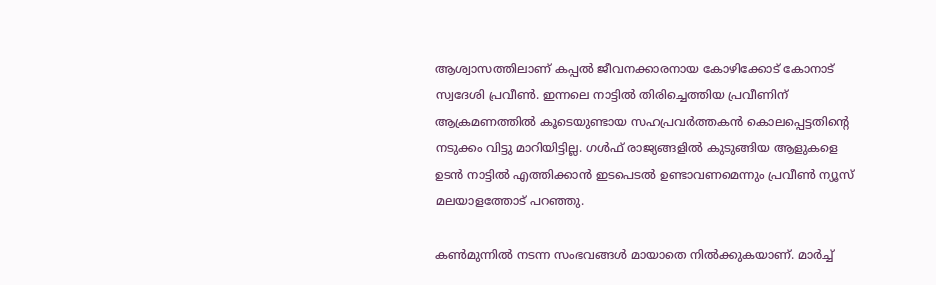ആശ്വാസത്തിലാണ് കപ്പൽ ജീവനക്കാരനായ കോഴിക്കോട് കോനാട് സ്വദേശി പ്രവീൺ. ഇന്നലെ നാട്ടിൽ തിരിച്ചെത്തിയ പ്രവീണിന് ആക്രമണത്തിൽ കൂടെയുണ്ടായ സഹപ്രവർത്തകൻ കൊലപ്പെട്ടതിന്റെ നടുക്കം വിട്ടു മാറിയിട്ടില്ല. ഗൾഫ് രാജ്യങ്ങളിൽ കുടുങ്ങിയ ആളുകളെ ഉടൻ നാട്ടിൽ എത്തിക്കാൻ ഇടപെടൽ ഉണ്ടാവണമെന്നും പ്രവീൺ ന്യൂസ് മലയാളത്തോട് പറഞ്ഞു.

കൺമുന്നിൽ നടന്ന സംഭവങ്ങൾ മായാതെ നിൽക്കുകയാണ്. മാർച്ച്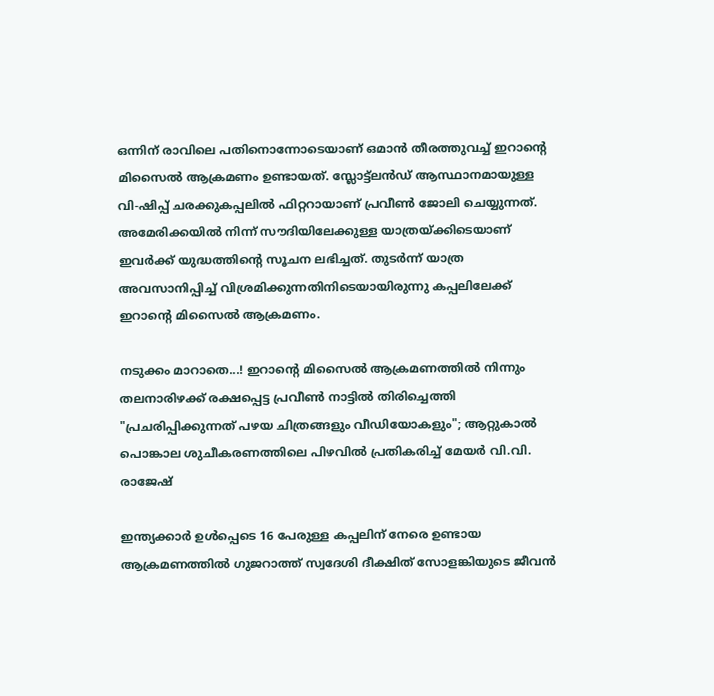ഒന്നിന് രാവിലെ പതിനൊന്നോടെയാണ് ഒമാൻ തീരത്തുവച്ച് ഇറാൻ്റെ മിസൈൽ ആക്രമണം ഉണ്ടായത്. സ്ലോട്ട്ലൻഡ് ആസ്ഥാനമായുള്ള വി-ഷിപ്പ് ചരക്കുകപ്പലിൽ ഫിറ്ററായാണ് പ്രവീൺ ജോലി ചെയ്യുന്നത്. അമേരിക്കയിൽ നിന്ന് സൗദിയിലേക്കുള്ള യാത്രയ്ക്കിടെയാണ് ഇവർക്ക് യുദ്ധത്തിൻ്റെ സൂചന ലഭിച്ചത്. തുടർന്ന് യാത്ര അവസാനിപ്പിച്ച് വിശ്രമിക്കുന്നതിനിടെയായിരുന്നു കപ്പലിലേക്ക് ഇറാന്റെ മിസൈൽ ആക്രമണം.

നടുക്കം മാറാതെ...! ഇറാൻ്റെ മിസൈൽ ആക്രമണത്തിൽ നിന്നും തലനാരിഴക്ക് രക്ഷപ്പെട്ട പ്രവീൺ നാട്ടിൽ തിരിച്ചെത്തി
"പ്രചരിപ്പിക്കുന്നത് പഴയ ചിത്രങ്ങളും വീഡിയോകളും"; ആറ്റുകാൽ പൊങ്കാല ശുചീകരണത്തിലെ പിഴവിൽ പ്രതികരിച്ച് മേയർ വി.വി. രാജേഷ്

ഇന്ത്യക്കാർ ഉൾപ്പെടെ 16 പേരുള്ള കപ്പലിന് നേരെ ഉണ്ടായ ആക്രമണത്തിൽ ഗുജറാത്ത് സ്വദേശി ദീക്ഷിത് സോളങ്കിയുടെ ജീവൻ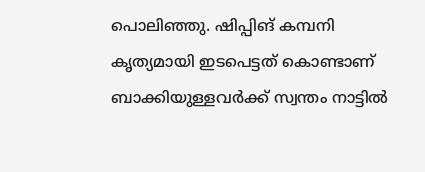പൊലിഞ്ഞു. ഷിപ്പിങ് കമ്പനി കൃത്യമായി ഇടപെട്ടത് കൊണ്ടാണ് ബാക്കിയുള്ളവർക്ക് സ്വന്തം നാട്ടിൽ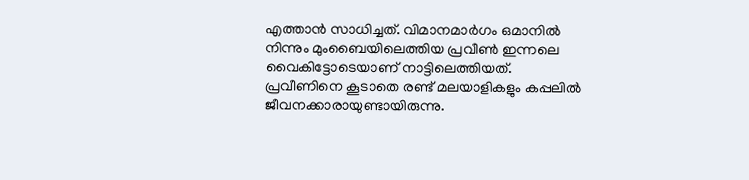എത്താൻ സാധിച്ചത്. വിമാനമാർഗം ഒമാനിൽ നിന്നും മുംബൈയിലെത്തിയ പ്രവീൺ ഇന്നലെ വൈകിട്ടോടെയാണ് നാട്ടിലെത്തിയത്. പ്രവീണിനെ കൂടാതെ രണ്ട് മലയാളികളും കപ്പലിൽ ജീവനക്കാരായുണ്ടായിരുന്നു.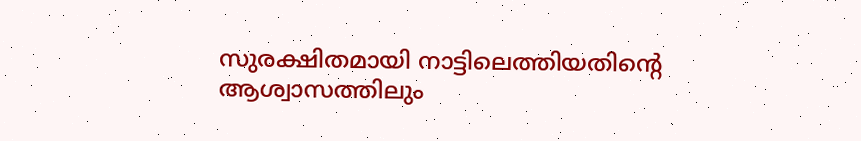സുരക്ഷിതമായി നാട്ടിലെത്തിയതിന്റെ ആശ്വാസത്തിലും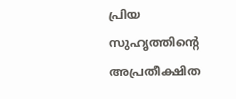പ്രിയ സുഹൃത്തിന്റെ അപ്രതീക്ഷിത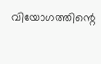വിയോഗത്തിന്റെ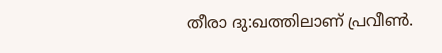തീരാ ദു:ഖത്തിലാണ് പ്രവീൺ.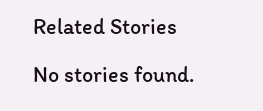Related Stories

No stories found.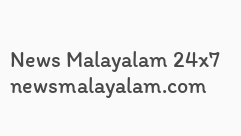News Malayalam 24x7
newsmalayalam.com